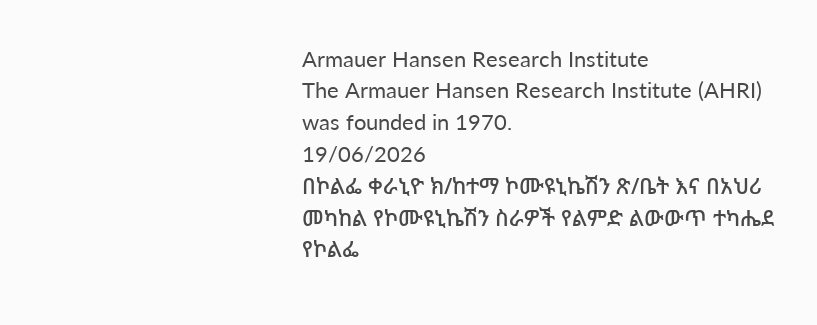Armauer Hansen Research Institute
The Armauer Hansen Research Institute (AHRI) was founded in 1970.
19/06/2026
በኮልፌ ቀራኒዮ ክ/ከተማ ኮሙዩኒኬሽን ጽ/ቤት እና በአህሪ መካከል የኮሙዩኒኬሽን ስራዎች የልምድ ልውውጥ ተካሔደ
የኮልፌ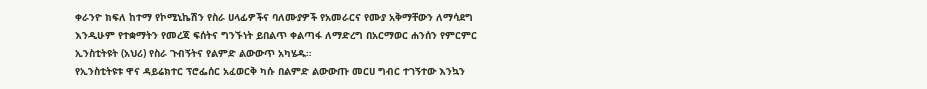ቀራንዮ ክፍለ ከተማ የኮሚኒኬሽን የስራ ሀላፊዎችና ባለሙያዎች የአመራርና የሙያ አቅማቸውን ለማሳደግ እንዲሁም የተቋማትን የመረጃ ፍሰትና ግንኙነት ይበልጥ ቀልጣፋ ለማድረግ በአርማወር ሐንሰን የምርምር ኢንስቲትዩት (አህሪ) የስራ ጉብኝትና የልምድ ልውውጥ አካሄዱ።
የኢንስቲትዩቱ ዋና ዳይሬክተር ፕሮፌሰር አፈወርቅ ካሱ በልምድ ልውውጡ መርሀ ግብር ተገኝተው እንኳን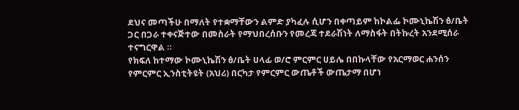ደህና መጣችሁ በማለት የተቋማቸውን ልምድ ያካፈሉ ሲሆን በቀጣይም ከኮልፌ ኮሙኒኬሽን ፅ/ቤት ጋር በጋራ ተቀናጅተው በመስራት የማህበረሰቡን የመረጃ ተደራሽነት ለማስፋት በትኩረት አንደሚሰራ ተናግርዋል ።
የክፍለ ከተማው ኮሙኒኬሽን ፅ/ቤት ሀላፊ ወ/ሮ ምርምር ሀይሌ በበኩላቸው የአርማወር ሐንሰን የምርምር ኢንስቲትዩት (አህሪ) በርካታ የምርምር ውጤቶች ውጤታማ በሆነ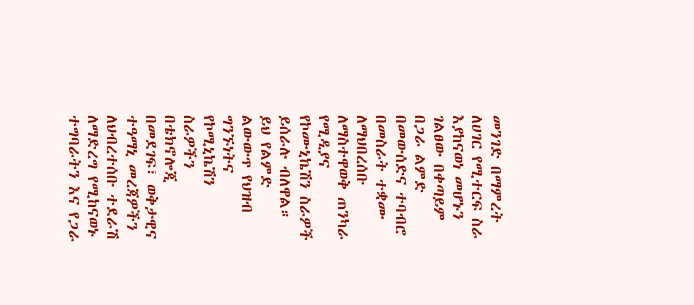መንገድ በማምረት ለሀገር የሚተርፍ ስራ እያከናወነ መሆኑን ገልፀው በቀጣይም በጋራ ልምድ በመውሰድና ተባብሮ በመስራት ተቋሙ ለማህበረሰቡ ለማስተዋወቅ ጠንካራ የሚዲያና የኮሙኒኬሽን ስራዎች ይሰራሉ ብለዋል።
ይህ የልምድ ልውውጥ የህዝብ ግንኙነትና የኮሚኒኬሽን ስራዎችን በቴክኖሎጂ በመደገፍ፣ ወቅታዊና ተዓማኒ መረጃዎችን ለህብረተሰቡ ተደራሽ ለማድረግ የሚከናወኑ ተግባራትን እና የጋራ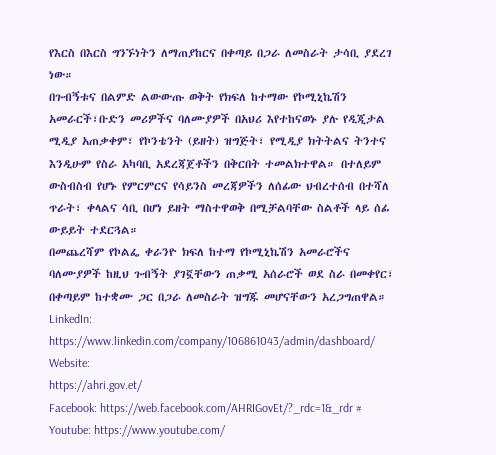የእርስ በእርስ ግንኙነትን ለማጠያከርና በቀጣይ በጋራ ለመስራት ታሳቢ ያደረገ ነው።
በጉብኝቱና በልምድ ልውውጡ ወቅት የክፍለ ከተማው የኮሚኒኬሽን አመራርች፣ቡድን መሪዎችና ባለሙያዎች በአህሪ እየተከናወኑ ያሉ የዲጂታል ሚዲያ አጠቃቀም፣ የኮንቴንት (ይዘት) ዝግጅት፣ የሚዲያ ክትትልና ትንተና እንዲሁም የስራ አካባቢ አደረጃጀቶችን በቅርበት ተመልክተዋል። በተለይም ውስብስብ የሆኑ የምርምርና የሳይንስ መረጃዎችን ለሰፊው ህብረተሰብ በተሻለ ጥራት፣ ቀላልና ሳቢ በሆነ ይዘት ማስተዋወቅ በሚቻልባቸው ስልቶች ላይ ሰፊ ውይይት ተደርጓል።
በመጨረሻም የኮልፌ ቀራንዮ ክፍለ ከተማ የኮሚኒኬሽን አመራሮችና ባለሙያዎች ከዚህ ጉብኝት ያገኟቸውን ጠቃሚ አሰራሮች ወደ ስራ በመቀየር፣ በቀጣይም ከተቋሙ ጋር በጋራ ለመስራት ዝግጁ መሆናቸውን አረጋግጠዋል።
LinkedIn: https://www.linkedin.com/company/106861043/admin/dashboard/
Website:
https://ahri.gov.et/
Facebook: https://web.facebook.com/AHRIGovEt/?_rdc=1&_rdr #
Youtube: https://www.youtube.com/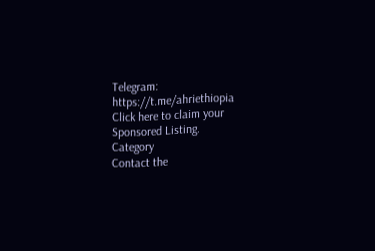Telegram:
https://t.me/ahriethiopia
Click here to claim your Sponsored Listing.
Category
Contact the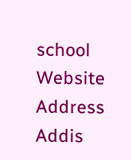school
Website
Address
Addis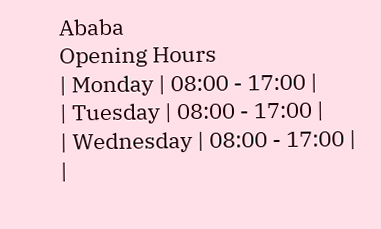Ababa
Opening Hours
| Monday | 08:00 - 17:00 |
| Tuesday | 08:00 - 17:00 |
| Wednesday | 08:00 - 17:00 |
|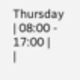Thursday | 08:00 - 17:00 |
|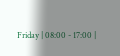Friday | 08:00 - 17:00 |